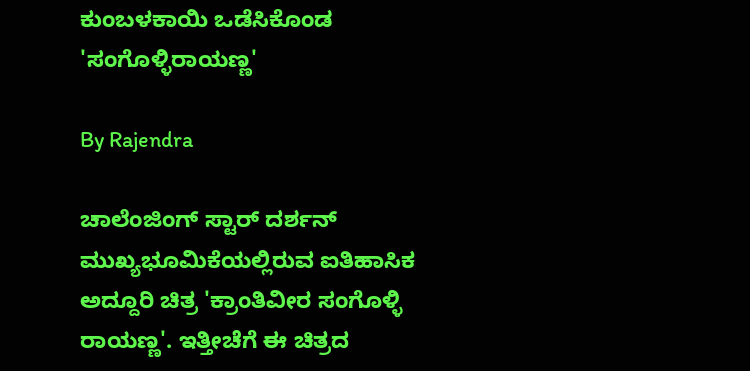ಕುಂಬಳಕಾಯಿ ಒಡೆಸಿಕೊಂಡ 'ಸಂಗೊಳ್ಳಿರಾಯಣ್ಣ'

By Rajendra

ಚಾಲೆಂಜಿಂಗ್ ಸ್ಟಾರ್ ದರ್ಶನ್ ಮುಖ್ಯಭೂಮಿಕೆಯಲ್ಲಿರುವ ಐತಿಹಾಸಿಕ ಅದ್ದೂರಿ ಚಿತ್ರ 'ಕ್ರಾಂತಿವೀರ ಸಂಗೊಳ್ಳಿ ರಾಯಣ್ಣ'. ಇತ್ತೀಚೆಗೆ ಈ ಚಿತ್ರದ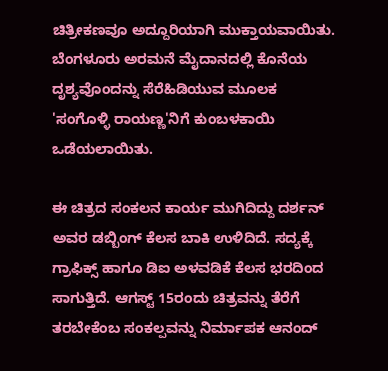ಚಿತ್ರೀಕಣವೂ ಅದ್ದೂರಿಯಾಗಿ ಮುಕ್ತಾಯವಾಯಿತು. ಬೆಂಗಳೂರು ಅರಮನೆ ಮೈದಾನದಲ್ಲಿ ಕೊನೆಯ ದೃಶ್ಯವೊಂದನ್ನು ಸೆರೆಹಿಡಿಯುವ ಮೂಲಕ 'ಸಂಗೊಳ್ಳಿ ರಾಯಣ್ಣ'ನಿಗೆ ಕುಂಬಳಕಾಯಿ ಒಡೆಯಲಾಯಿತು.

ಈ ಚಿತ್ರದ ಸಂಕಲನ ಕಾರ್ಯ ಮುಗಿದಿದ್ದು ದರ್ಶನ್ ಅವರ ಡಬ್ಬಿಂಗ್ ಕೆಲಸ ಬಾಕಿ ಉಳಿದಿದೆ. ಸದ್ಯಕ್ಕೆ ಗ್ರಾಫಿಕ್ಸ್ ಹಾಗೂ ಡಿಐ ಅಳವಡಿಕೆ ಕೆಲಸ ಭರದಿಂದ ಸಾಗುತ್ತಿದೆ. ಆಗಸ್ಟ್ 15ರಂದು ಚಿತ್ರವನ್ನು ತೆರೆಗೆ ತರಬೇಕೆಂಬ ಸಂಕಲ್ಪವನ್ನು ನಿರ್ಮಾಪಕ ಆನಂದ್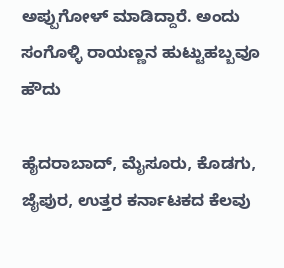ಅಪ್ಪುಗೋಳ್ ಮಾಡಿದ್ದಾರೆ. ಅಂದು ಸಂಗೊಳ್ಳಿ ರಾಯಣ್ಣನ ಹುಟ್ಟುಹಬ್ಬವೂ ಹೌದು

ಹೈದರಾಬಾದ್, ಮೈಸೂರು, ಕೊಡಗು, ಜೈಪುರ, ಉತ್ತರ ಕರ್ನಾಟಕದ ಕೆಲವು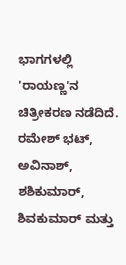ಭಾಗಗಳಲ್ಲಿ 'ರಾಯಣ್ಣ'ನ ಚಿತ್ರೀಕರಣ ನಡೆದಿದೆ. ರಮೇಶ್ ಭಟ್, ಅವಿನಾಶ್, ಶಶಿಕುಮಾರ್, ಶಿವಕುಮಾರ್ ಮತ್ತು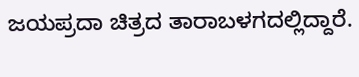ಜಯಪ್ರದಾ ಚಿತ್ರದ ತಾರಾಬಳಗದಲ್ಲಿದ್ದಾರೆ.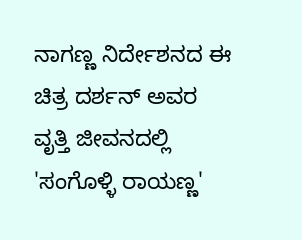ನಾಗಣ್ಣ ನಿರ್ದೇಶನದ ಈ ಚಿತ್ರ ದರ್ಶನ್ ಅವರ ವೃತ್ತಿ ಜೀವನದಲ್ಲಿ 'ಸಂಗೊಳ್ಳಿ ರಾಯಣ್ಣ'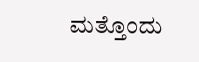ಮತ್ತೊಂದು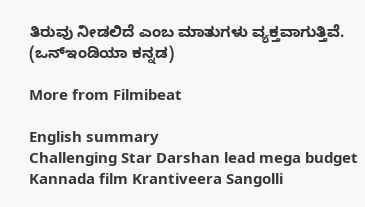ತಿರುವು ನೀಡಲಿದೆ ಎಂಬ ಮಾತುಗಳು ವ್ಯಕ್ತವಾಗುತ್ತಿವೆ. (ಒನ್‌ಇಂಡಿಯಾ ಕನ್ನಡ)

More from Filmibeat

English summary
Challenging Star Darshan lead mega budget Kannada film Krantiveera Sangolli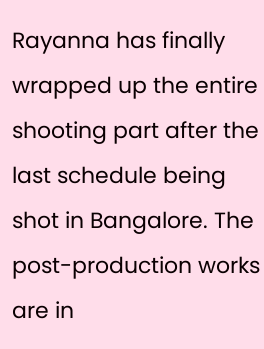Rayanna has finally wrapped up the entire shooting part after the last schedule being shot in Bangalore. The post-production works are in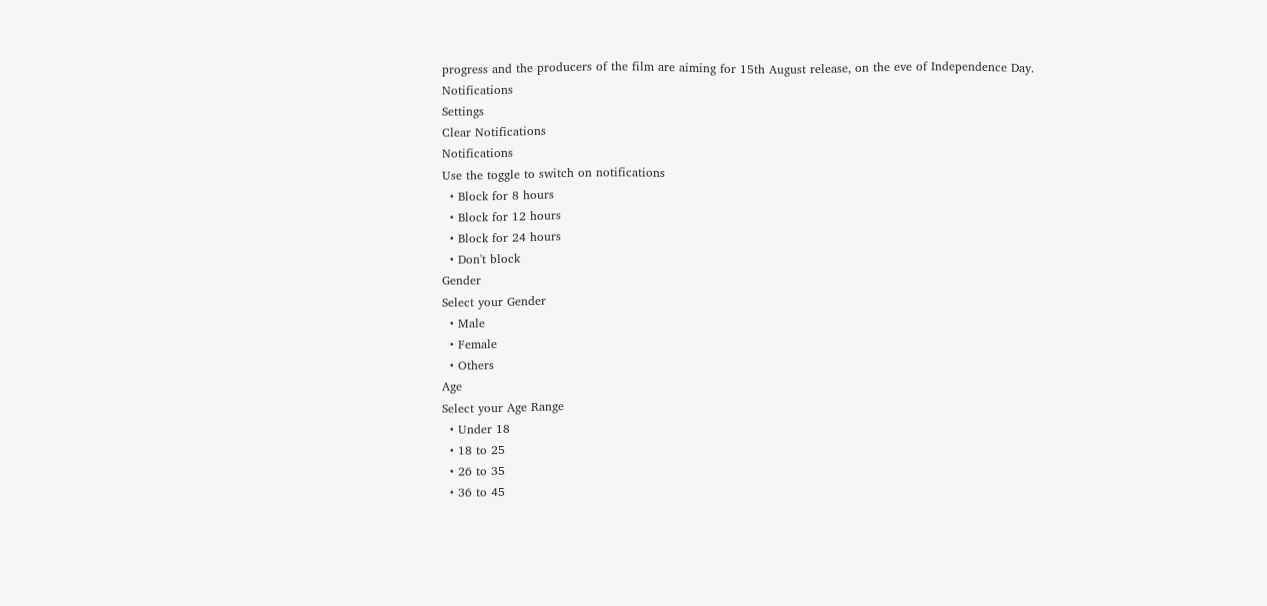progress and the producers of the film are aiming for 15th August release, on the eve of Independence Day.
Notifications
Settings
Clear Notifications
Notifications
Use the toggle to switch on notifications
  • Block for 8 hours
  • Block for 12 hours
  • Block for 24 hours
  • Don't block
Gender
Select your Gender
  • Male
  • Female
  • Others
Age
Select your Age Range
  • Under 18
  • 18 to 25
  • 26 to 35
  • 36 to 45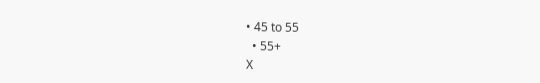• 45 to 55
  • 55+
X